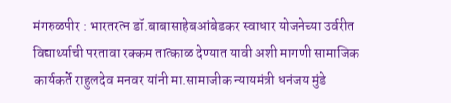मंगरुळपीर : भारतरत्न डॉ.बाबासाहेबआंबेडकर स्वाधार योजनेच्या उर्वरीत विद्यार्थ्याची परतावा रक्कम तात्काळ देण्यात यावी अशी मागणी सामाजिक कार्यकर्ते राहुलदेव मनवर यांनी मा.सामाजीक न्यायमंत्री धनंजय मुंडे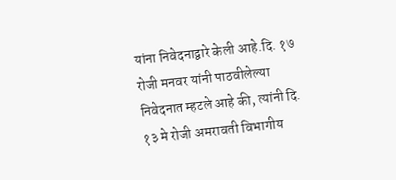यांना निवेदनाद्वारे केली आहे.दि. १७ रोजी मनवर यांनी पाठवीलेल्या निवेदनात म्हटले आहे की, त्यांनी दि. १३ मे रोजी अमरावती विभागीय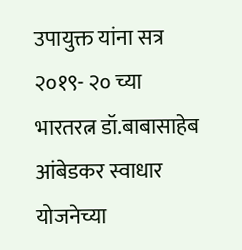उपायुक्त यांना सत्र २०१९- २० च्या भारतरत्न डॉ.बाबासाहेब आंबेडकर स्वाधार योजनेच्या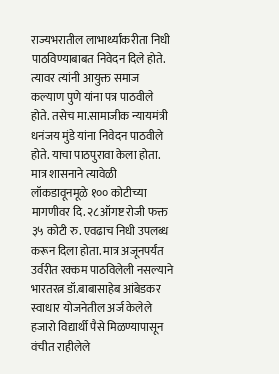राज्यभरातील लाभार्थ्यांकरीता निधी पाठविण्याबाबत निवेदन दिले होते. त्यावर त्यांनी आयुक्त समाज कल्याण पुणे यांना पत्र पाठवीले होते. तसेच मा.सामाजीक न्यायमंत्री धनंजय मुंडे यांना निवेदन पाठवीले होते. याचा पाठपुरावा केला होता. मात्र शासनाने त्यावेळी लॉकडावूनमूळे १०० कोटीच्या मागणीवर दि. २८ऑगष्ट रोजी फक्त ३५ कोटी रु. एवढाच निधी उपलब्ध करून दिला होता. मात्र अजूनपर्यंत उर्वरीत रक्कम पाठविलेली नसल्याने भारतरत्न डॉ.बाबासाहेब आंबेडकर स्वाधार योजनेतील अर्ज केलेले हजारो विद्यार्थी पैसे मिळण्यापासून वंचीत राहीलेले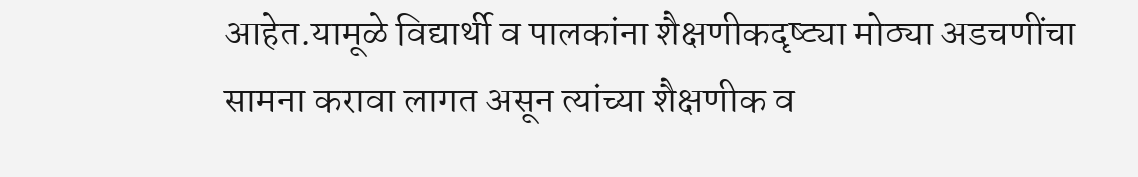आहेत.यामूळे विद्यार्थी व पालकांना शैक्षणीकदृष्ट्या मोठ्या अडचणींचा सामना करावा लागत असून त्यांच्या शैक्षणीक व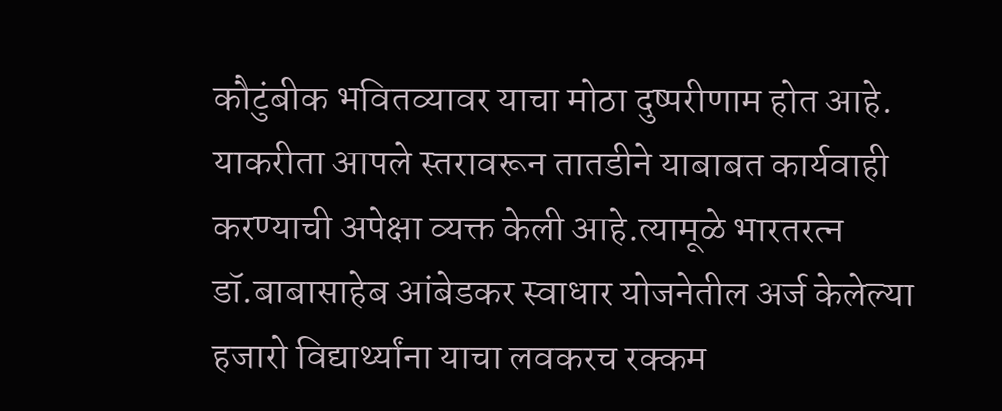कौटुंबीक भवितव्यावर याचा मोठा दुष्परीणाम होत आहे. याकरीता आपले स्तरावरून तातडीने याबाबत कार्यवाही करण्याची अपेक्षा व्यक्त केली आहे.त्यामूळे भारतरत्न डॉ.बाबासाहेब आंबेडकर स्वाधार योजनेतील अर्ज केलेल्या हजारो विद्यार्थ्यांना याचा लवकरच रक्कम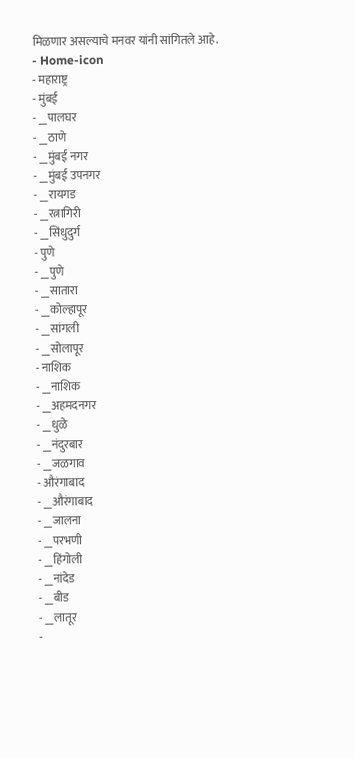मिळणार असल्याचे मनवर यांनी सांगितले आहे.
- Home-icon
- महाराष्ट्र
- मुंबई
- __पालघर
- __ठाणे
- __मुंबई नगर
- __मुंबई उपनगर
- __रायगड
- __रत्नागिरी
- __सिंधुदुर्ग
- पुणे
- __पुणे
- __सातारा
- __कोल्हापूर
- __सांगली
- __सोलापूर
- नाशिक
- __नाशिक
- __अहमदनगर
- __धुळे
- __नंदुरबार
- __जळगाव
- औरंगाबाद
- __औरंगाबाद
- __जालना
- __परभणी
- __हिंगोली
- __नांदेड
- __बीड
- __लातूर
-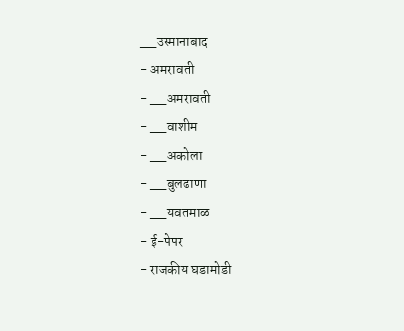__उस्मानाबाद
- अमरावती
- __अमरावती
- __वाशीम
- __अकोला
- __बुलढाणा
- __यवतमाळ
- ई-पेपर
- राजकीय घडामोडी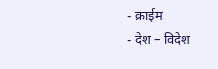- क्राईम
- देश – विदेश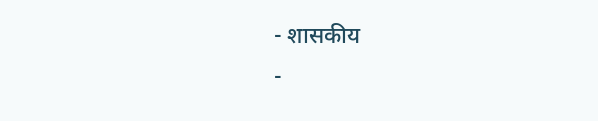- शासकीय
-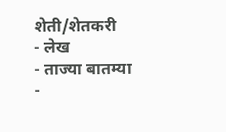शेती/शेतकरी
- लेख
- ताज्या बातम्या
-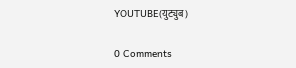YOUTUBE(युट्युब)

0 Comments